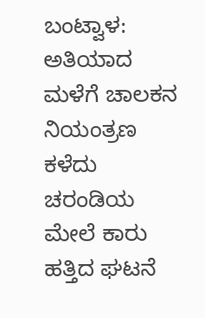ಬಂಟ್ವಾಳ: ಅತಿಯಾದ ಮಳೆಗೆ ಚಾಲಕನ ನಿಯಂತ್ರಣ ಕಳೆದು ಚರಂಡಿಯ ಮೇಲೆ ಕಾರು ಹತ್ತಿದ ಘಟನೆ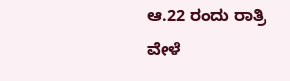ಆ.22 ರಂದು ರಾತ್ರಿ ವೇಳೆ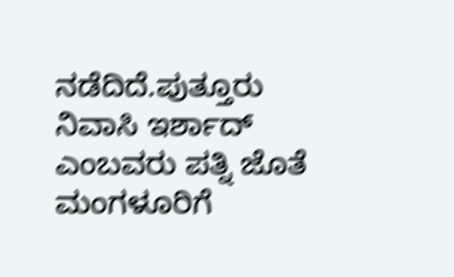ನಡೆದಿದೆ.ಪುತ್ತೂರು ನಿವಾಸಿ ಇರ್ಶಾದ್ ಎಂಬವರು ಪತ್ನಿ ಜೊತೆ ಮಂಗಳೂರಿಗೆ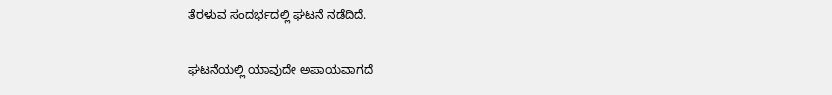ತೆರಳುವ ಸಂದರ್ಭದಲ್ಲಿ ಘಟನೆ ನಡೆದಿದೆ.

ಘಟನೆಯಲ್ಲಿ ಯಾವುದೇ ಅಪಾಯವಾಗದೆ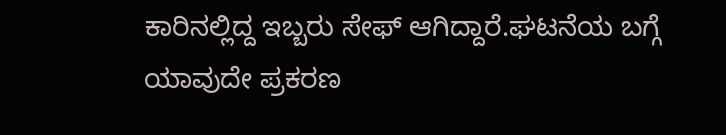ಕಾರಿನಲ್ಲಿದ್ದ ಇಬ್ಬರು ಸೇಫ್ ಆಗಿದ್ದಾರೆ.ಘಟನೆಯ ಬಗ್ಗೆ ಯಾವುದೇ ಪ್ರಕರಣ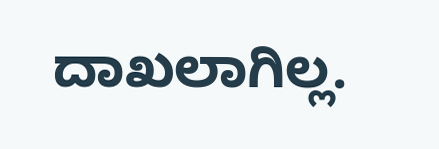ದಾಖಲಾಗಿಲ್ಲ.